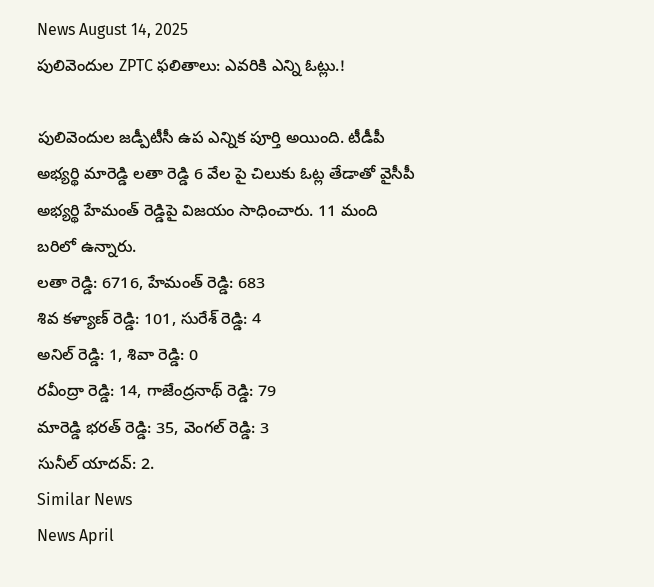News August 14, 2025
పులివెందుల ZPTC ఫలితాలు: ఎవరికి ఎన్ని ఓట్లు.!

పులివెందుల జడ్పీటీసీ ఉప ఎన్నిక పూర్తి అయింది. టీడీపీ అభ్యర్థి మారెడ్డి లతా రెడ్డి 6 వేల పై చిలుకు ఓట్ల తేడాతో వైసీపీ అభ్యర్థి హేమంత్ రెడ్డిపై విజయం సాధించారు. 11 మంది బరిలో ఉన్నారు.
లతా రెడ్డి: 6716, హేమంత్ రెడ్డి: 683
శివ కళ్యాణ్ రెడ్డి: 101, సురేశ్ రెడ్డి: 4
అనిల్ రెడ్డి: 1, శివా రెడ్డి: 0
రవీంద్రా రెడ్డి: 14, గాజేంద్రనాథ్ రెడ్డి: 79
మారెడ్డి భరత్ రెడ్డి: 35, వెంగల్ రెడ్డి: 3
సునీల్ యాదవ్: 2.
Similar News
News April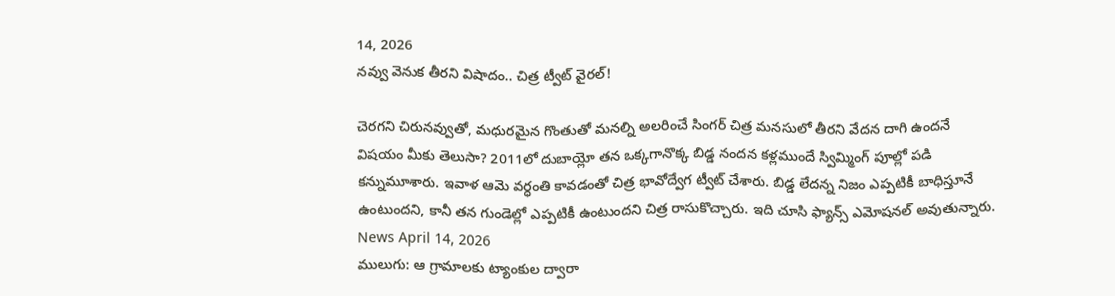14, 2026
నవ్వు వెనుక తీరని విషాదం.. చిత్ర ట్వీట్ వైరల్!

చెరగని చిరునవ్వుతో, మధురమైన గొంతుతో మనల్ని అలరించే సింగర్ చిత్ర మనసులో తీరని వేదన దాగి ఉందనే విషయం మీకు తెలుసా? 2011లో దుబాయ్లో తన ఒక్కగానొక్క బిడ్డ నందన కళ్లముందే స్విమ్మింగ్ పూల్లో పడి కన్నుమూశారు. ఇవాళ ఆమె వర్ధంతి కావడంతో చిత్ర భావోద్వేగ ట్వీట్ చేశారు. బిడ్డ లేదన్న నిజం ఎప్పటికీ బాధిస్తూనే ఉంటుందని, కానీ తన గుండెల్లో ఎప్పటికీ ఉంటుందని చిత్ర రాసుకొచ్చారు. ఇది చూసి ఫ్యాన్స్ ఎమోషనల్ అవుతున్నారు.
News April 14, 2026
ములుగు: ఆ గ్రామాలకు ట్యాంకుల ద్వారా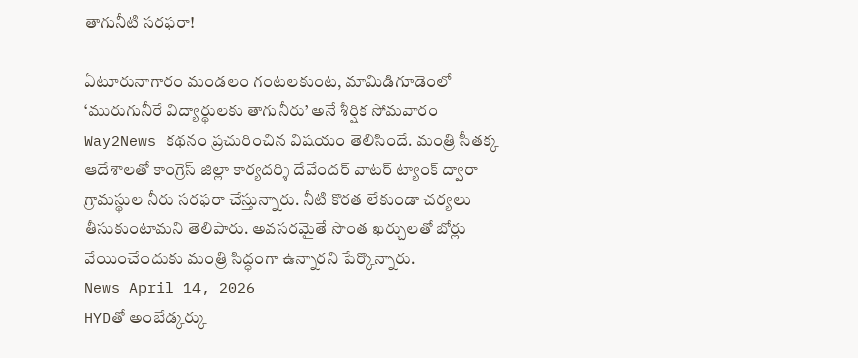తాగునీటి సరఫరా!

ఏటూరునాగారం మండలం గంటలకుంట, మామిడిగూడెంలో ‘మురుగునీరే విద్యార్థులకు తాగునీరు’ అనే శీర్షిక సోమవారం Way2News కథనం ప్రచురించిన విషయం తెలిసిందే. మంత్రి సీతక్క ఆదేశాలతో కాంగ్రెస్ జిల్లా కార్యదర్శి దేవేందర్ వాటర్ ట్యాంక్ ద్వారా గ్రామస్థుల నీరు సరఫరా చేస్తున్నారు. నీటి కొరత లేకుండా చర్యలు తీసుకుంటామని తెలిపారు. అవసరమైతే సొంత ఖర్చులతో బోర్లు వేయించేందుకు మంత్రి సిద్ధంగా ఉన్నారని పేర్కొన్నారు.
News April 14, 2026
HYDతో అంబేడ్కర్కు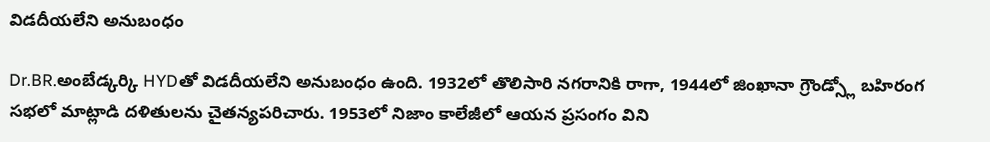విడదీయలేని అనుబంధం

Dr.BR.అంబేడ్కర్కి HYDతో విడదీయలేని అనుబంధం ఉంది. 1932లో తొలిసారి నగరానికి రాగా, 1944లో జింఖానా గ్రౌండ్స్లో బహిరంగ సభలో మాట్లాడి దళితులను చైతన్యపరిచారు. 1953లో నిజాం కాలేజీలో ఆయన ప్రసంగం విని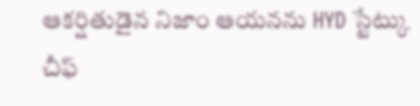ఆకర్షితుడైన నిజాం ఆయనను HYD స్టేట్కు చీఫ్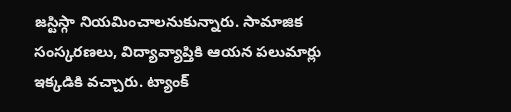జస్టిస్గా నియమించాలనుకున్నారు. సామాజిక సంస్కరణలు, విద్యావ్యాప్తికి ఆయన పలుమార్లు ఇక్కడికి వచ్చారు. ట్యాంక్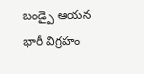బండ్పై ఆయన భారీ విగ్రహం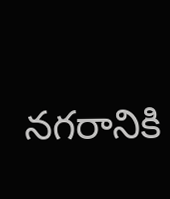నగరానికి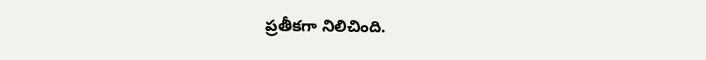ప్రతీకగా నిలిచింది.